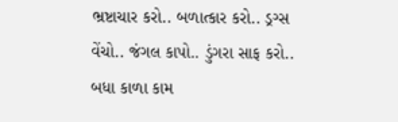ભ્રષ્ટાચાર કરો.. બળાત્કાર કરો.. ડ્રગ્સ વેંચો.. જંગલ કાપો.. ડુંગરા સાફ કરો.. બધા કાળા કામ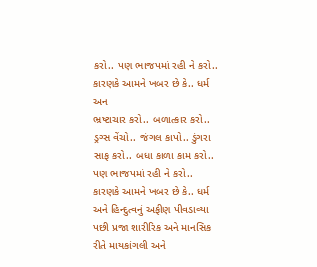કરો.. પણ ભાજપમાં રહી ને કરો.. કારણકે આમને ખબર છે કે.. ધર્મ અન
ભ્રષ્ટાચાર કરો.. બળાત્કાર કરો.. ડ્રગ્સ વેંચો.. જંગલ કાપો.. ડુંગરા સાફ કરો.. બધા કાળા કામ કરો.. પણ ભાજપમાં રહી ને કરો.. કારણકે આમને ખબર છે કે.. ધર્મ અને હિન્દુત્વનું અફીણ પીવડાવ્યા પછી પ્રજા શારીરિક અને માનસિક રીતે માયકાંગલી અને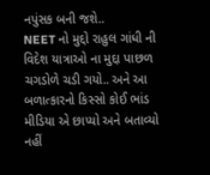નપુંસક બની જશે..
NEET નો મુદ્દો રાહુલ ગાંધી ની વિદેશ યાત્રાઓ ના મુદ્દા પાછળ ચગડોળે ચડી ગયો.. અને આ બળાત્કારનો કિસ્સો કોઈ ભાંડ મીડિયા એ છાપ્યો અને બતાવ્યો નહીં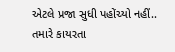એટલે પ્રજા સુધી પહોંચ્યો નહીં..
તમારે કાયરતા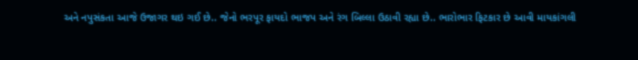અને નપુસંકતા આજે ઉજાગર થઇ ગઈ છે.. જેનો ભરપૂર ફાયદો ભાજપ અને રંગ બિલ્લા ઉઠાવી રહ્યા છે.. ભારોભાર ફિટકાર છે આવી માયકાંગલી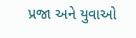પ્રજા અને યુવાઓ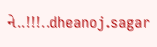ને..!!!..dheanoj.sagar